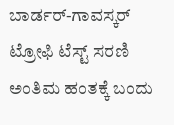ಬಾರ್ಡರ್-ಗಾವಸ್ಕರ್ ಟ್ರೋಫಿ ಟೆಸ್ಟ್ ಸರಣಿ ಅಂತಿಮ ಹಂತಕ್ಕೆ ಬಂದು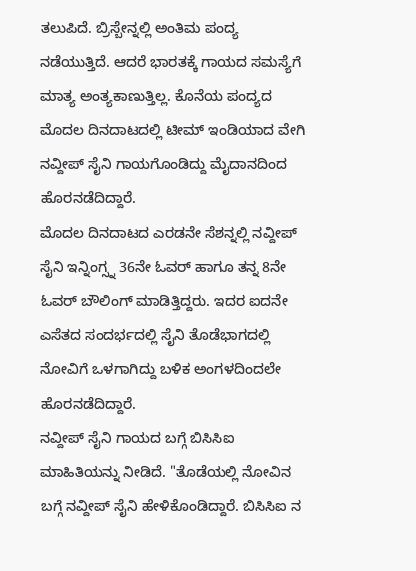ತಲುಪಿದೆ. ಬ್ರಿಸ್ಬೇನ್ನಲ್ಲಿ ಅಂತಿಮ ಪಂದ್ಯ ನಡೆಯುತ್ತಿದೆ. ಆದರೆ ಭಾರತಕ್ಕೆ ಗಾಯದ ಸಮಸ್ಯೆಗೆ ಮಾತ್ಯ ಅಂತ್ಯಕಾಣುತ್ತಿಲ್ಲ. ಕೊನೆಯ ಪಂದ್ಯದ ಮೊದಲ ದಿನದಾಟದಲ್ಲಿ ಟೀಮ್ ಇಂಡಿಯಾದ ವೇಗಿ ನವ್ದೀಪ್ ಸೈನಿ ಗಾಯಗೊಂಡಿದ್ದು ಮೈದಾನದಿಂದ ಹೊರನಡೆದಿದ್ದಾರೆ.
ಮೊದಲ ದಿನದಾಟದ ಎರಡನೇ ಸೆಶನ್ನಲ್ಲಿ ನವ್ದೀಪ್ ಸೈನಿ ಇನ್ನಿಂಗ್ಸ್ನ 36ನೇ ಓವರ್ ಹಾಗೂ ತನ್ನ 8ನೇ ಓವರ್ ಬೌಲಿಂಗ್ ಮಾಡಿತ್ತಿದ್ದರು. ಇದರ ಐದನೇ ಎಸೆತದ ಸಂದರ್ಭದಲ್ಲಿ ಸೈನಿ ತೊಡೆಭಾಗದಲ್ಲಿ ನೋವಿಗೆ ಒಳಗಾಗಿದ್ದು ಬಳಿಕ ಅಂಗಳದಿಂದಲೇ ಹೊರನಡೆದಿದ್ದಾರೆ.
ನವ್ದೀಪ್ ಸೈನಿ ಗಾಯದ ಬಗ್ಗೆ ಬಿಸಿಸಿಐ ಮಾಹಿತಿಯನ್ನು ನೀಡಿದೆ. "ತೊಡೆಯಲ್ಲಿ ನೋವಿನ ಬಗ್ಗೆ ನವ್ದೀಪ್ ಸೈನಿ ಹೇಳಿಕೊಂಡಿದ್ದಾರೆ. ಬಿಸಿಸಿಐ ನ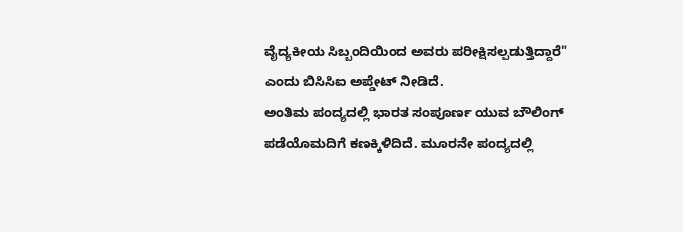ವೈದ್ಯಕೀಯ ಸಿಬ್ಬಂದಿಯಿಂದ ಅವರು ಪರೀಕ್ಷಿಸಲ್ಪಡುತ್ತಿದ್ದಾರೆ" ಎಂದು ಬಿಸಿಸಿಐ ಅಪ್ಡೇಟ್ ನೀಡಿದೆ.
ಅಂತಿಮ ಪಂದ್ಯದಲ್ಲಿ ಭಾರತ ಸಂಪೂರ್ಣ ಯುವ ಬೌಲಿಂಗ್ ಪಡೆಯೊಮದಿಗೆ ಕಣಕ್ಕಿಳಿದಿದೆ. ಮೂರನೇ ಪಂದ್ಯದಲ್ಲಿ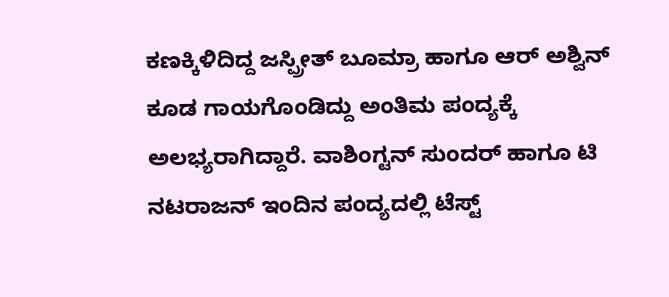ಕಣಕ್ಕಿಳಿದಿದ್ದ ಜಸ್ಪ್ರೀತ್ ಬೂಮ್ರಾ ಹಾಗೂ ಆರ್ ಅಶ್ವಿನ್ ಕೂಡ ಗಾಯಗೊಂಡಿದ್ದು ಅಂತಿಮ ಪಂದ್ಯಕ್ಕೆ ಅಲಭ್ಯರಾಗಿದ್ದಾರೆ. ವಾಶಿಂಗ್ಟನ್ ಸುಂದರ್ ಹಾಗೂ ಟಿ ನಟರಾಜನ್ ಇಂದಿನ ಪಂದ್ಯದಲ್ಲಿ ಟೆಸ್ಟ್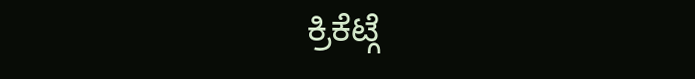ಕ್ರಿಕೆಟ್ಗೆ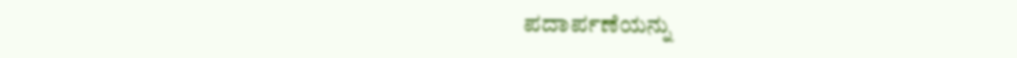ಪದಾರ್ಪಣೆಯನ್ನು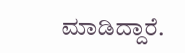ಮಾಡಿದ್ದಾರೆ.